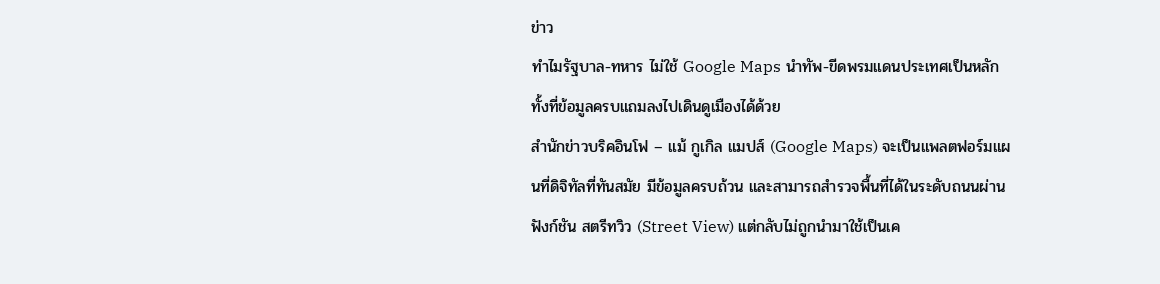ข่าว
ทำไมรัฐบาล-ทหาร ไม่ใช้ Google Maps นำทัพ-ขีดพรมแดนประเทศเป็นหลัก ทั้งที่ข้อมูลครบแถมลงไปเดินดูเมืองได้ด้วย
สำนักข่าวบริคอินโฟ – แม้ กูเกิล แมปส์ (Google Maps) จะเป็นแพลตฟอร์มแผนที่ดิจิทัลที่ทันสมัย มีข้อมูลครบถ้วน และสามารถสำรวจพื้นที่ได้ในระดับถนนผ่านฟังก์ชัน สตรีทวิว (Street View) แต่กลับไม่ถูกนำมาใช้เป็นเค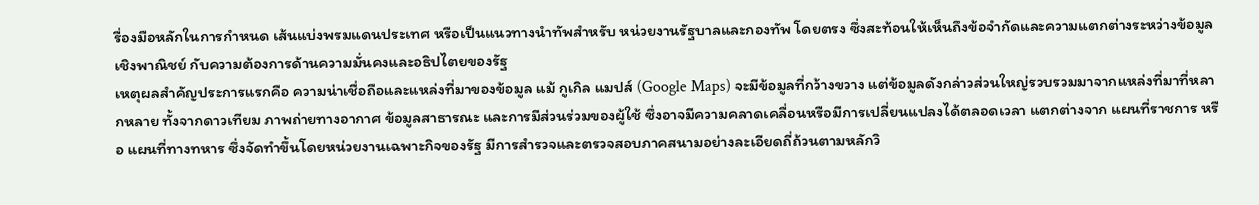รื่องมือหลักในการกำหนด เส้นแบ่งพรมแดนประเทศ หรือเป็นแนวทางนำทัพสำหรับ หน่วยงานรัฐบาลและกองทัพ โดยตรง ซึ่งสะท้อนให้เห็นถึงข้อจำกัดและความแตกต่างระหว่างข้อมูลเชิงพาณิชย์ กับความต้องการด้านความมั่นคงและอธิปไตยของรัฐ
เหตุผลสำคัญประการแรกคือ ความน่าเชื่อถือและแหล่งที่มาของข้อมูล แม้ กูเกิล แมปส์ (Google Maps) จะมีข้อมูลที่กว้างขวาง แต่ข้อมูลดังกล่าวส่วนใหญ่รวบรวมมาจากแหล่งที่มาที่หลากหลาย ทั้งจากดาวเทียม ภาพถ่ายทางอากาศ ข้อมูลสาธารณะ และการมีส่วนร่วมของผู้ใช้ ซึ่งอาจมีความคลาดเคลื่อนหรือมีการเปลี่ยนแปลงได้ตลอดเวลา แตกต่างจาก แผนที่ราชการ หรือ แผนที่ทางทหาร ซึ่งจัดทำขึ้นโดยหน่วยงานเฉพาะกิจของรัฐ มีการสำรวจและตรวจสอบภาคสนามอย่างละเอียดถี่ถ้วนตามหลักวิ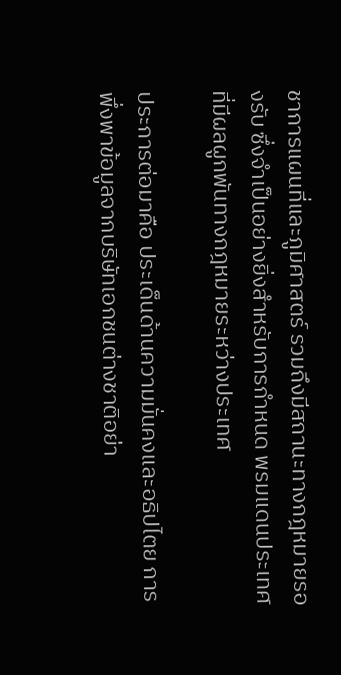ชาการแผนที่และภูมิศาสตร์ รวมถึงมีสถานะทางกฎหมายรองรับ ซึ่งจำเป็นอย่างยิ่งสำหรับการกำหนด พรมแดนประเทศ ที่มีผลผูกพันทางกฎหมายระหว่างประเทศ

ประการต่อมาคือ ประเด็นด้านความมั่นคงและอธิปไตย การพึ่งพาข้อมูลจากบริษัทเอกชนต่างชาติอย่า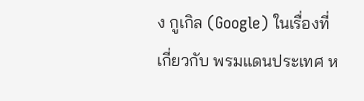ง กูเกิล (Google) ในเรื่องที่เกี่ยวกับ พรมแดนประเทศ ห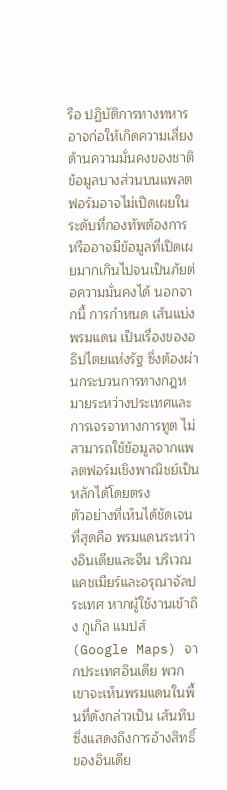รือ ปฏิบัติการทางทหาร อาจก่อให้เกิดความเสี่ยงด้านความมั่นคงของชาติ ข้อมูลบางส่วนบนแพลตฟอร์มอาจไม่เปิดเผยในระดับที่กองทัพต้องการ หรืออาจมีข้อมูลที่เปิดเผยมากเกินไปจนเป็นภัยต่อความมั่นคงได้ นอกจากนี้ การกำหนด เส้นแบ่งพรมแดน เป็นเรื่องของอธิปไตยแห่งรัฐ ซึ่งต้องผ่านกระบวนการทางกฎหมายระหว่างประเทศและการเจรจาทางการทูต ไม่สามารถใช้ข้อมูลจากแพลตฟอร์มเชิงพาณิชย์เป็นหลักได้โดยตรง
ตัวอย่างที่เห็นได้ชัดเจนที่สุดคือ พรมแดนระหว่างอินเดียและจีน บริเวณแคชเมียร์และอรุณาจัลประเทศ หากผู้ใช้งานเข้าถึง กูเกิล แมปส์ (Google Maps) จากประเทศอินเดีย พวกเขาจะเห็นพรมแดนในพื้นที่ดังกล่าวเป็น เส้นทึบ ซึ่งแสดงถึงการอ้างสิทธิ์ของอินเดีย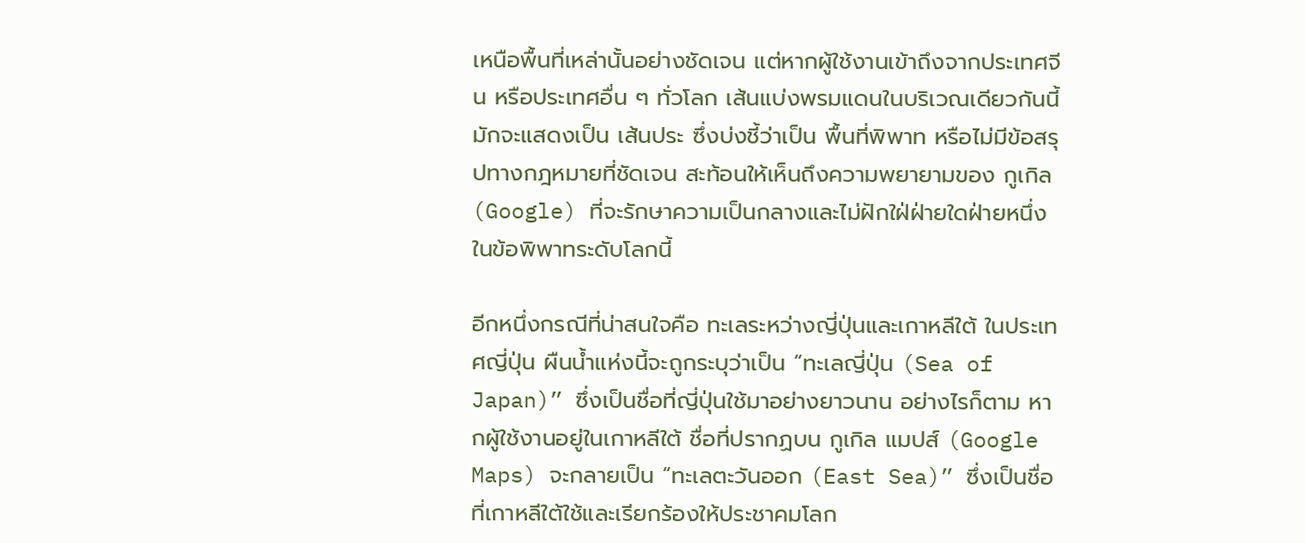เหนือพื้นที่เหล่านั้นอย่างชัดเจน แต่หากผู้ใช้งานเข้าถึงจากประเทศจีน หรือประเทศอื่น ๆ ทั่วโลก เส้นแบ่งพรมแดนในบริเวณเดียวกันนี้มักจะแสดงเป็น เส้นประ ซึ่งบ่งชี้ว่าเป็น พื้นที่พิพาท หรือไม่มีข้อสรุปทางกฎหมายที่ชัดเจน สะท้อนให้เห็นถึงความพยายามของ กูเกิล (Google) ที่จะรักษาความเป็นกลางและไม่ฝักใฝ่ฝ่ายใดฝ่ายหนึ่งในข้อพิพาทระดับโลกนี้

อีกหนึ่งกรณีที่น่าสนใจคือ ทะเลระหว่างญี่ปุ่นและเกาหลีใต้ ในประเทศญี่ปุ่น ผืนน้ำแห่งนี้จะถูกระบุว่าเป็น “ทะเลญี่ปุ่น (Sea of Japan)” ซึ่งเป็นชื่อที่ญี่ปุ่นใช้มาอย่างยาวนาน อย่างไรก็ตาม หากผู้ใช้งานอยู่ในเกาหลีใต้ ชื่อที่ปรากฏบน กูเกิล แมปส์ (Google Maps) จะกลายเป็น “ทะเลตะวันออก (East Sea)” ซึ่งเป็นชื่อที่เกาหลีใต้ใช้และเรียกร้องให้ประชาคมโลก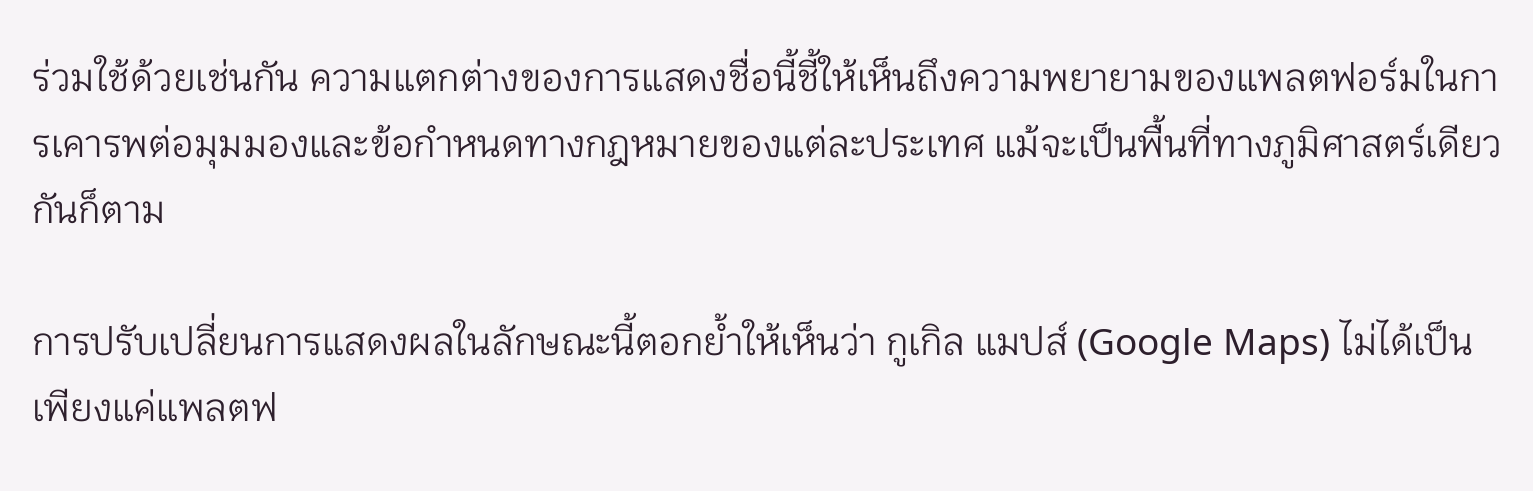ร่วมใช้ด้วยเช่นกัน ความแตกต่างของการแสดงชื่อนี้ชี้ให้เห็นถึงความพยายามของแพลตฟอร์มในการเคารพต่อมุมมองและข้อกำหนดทางกฎหมายของแต่ละประเทศ แม้จะเป็นพื้นที่ทางภูมิศาสตร์เดียวกันก็ตาม

การปรับเปลี่ยนการแสดงผลในลักษณะนี้ตอกย้ำให้เห็นว่า กูเกิล แมปส์ (Google Maps) ไม่ได้เป็นเพียงแค่แพลตฟ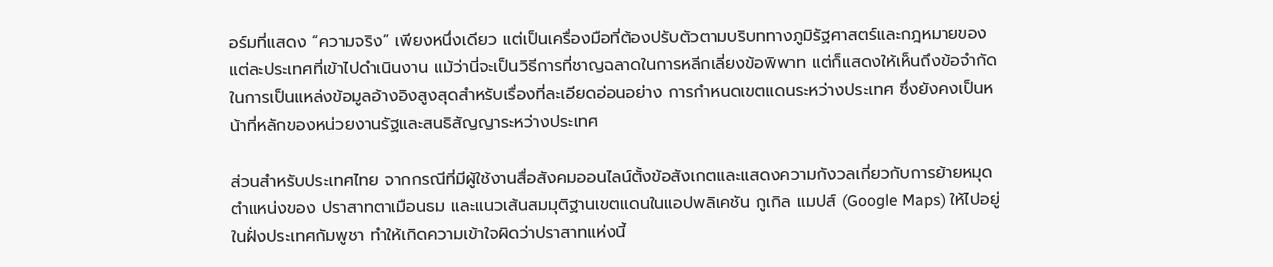อร์มที่แสดง “ความจริง” เพียงหนึ่งเดียว แต่เป็นเครื่องมือที่ต้องปรับตัวตามบริบททางภูมิรัฐศาสตร์และกฎหมายของแต่ละประเทศที่เข้าไปดำเนินงาน แม้ว่านี่จะเป็นวิธีการที่ชาญฉลาดในการหลีกเลี่ยงข้อพิพาท แต่ก็แสดงให้เห็นถึงข้อจำกัดในการเป็นแหล่งข้อมูลอ้างอิงสูงสุดสำหรับเรื่องที่ละเอียดอ่อนอย่าง การกำหนดเขตแดนระหว่างประเทศ ซึ่งยังคงเป็นหน้าที่หลักของหน่วยงานรัฐและสนธิสัญญาระหว่างประเทศ

ส่วนสำหรับประเทศไทย จากกรณีที่มีผู้ใช้งานสื่อสังคมออนไลน์ตั้งข้อสังเกตและแสดงความกังวลเกี่ยวกับการย้ายหมุดตำแหน่งของ ปราสาทตาเมือนธม และแนวเส้นสมมุติฐานเขตแดนในแอปพลิเคชัน กูเกิล แมปส์ (Google Maps) ให้ไปอยู่ในฝั่งประเทศกัมพูชา ทำให้เกิดความเข้าใจผิดว่าปราสาทแห่งนี้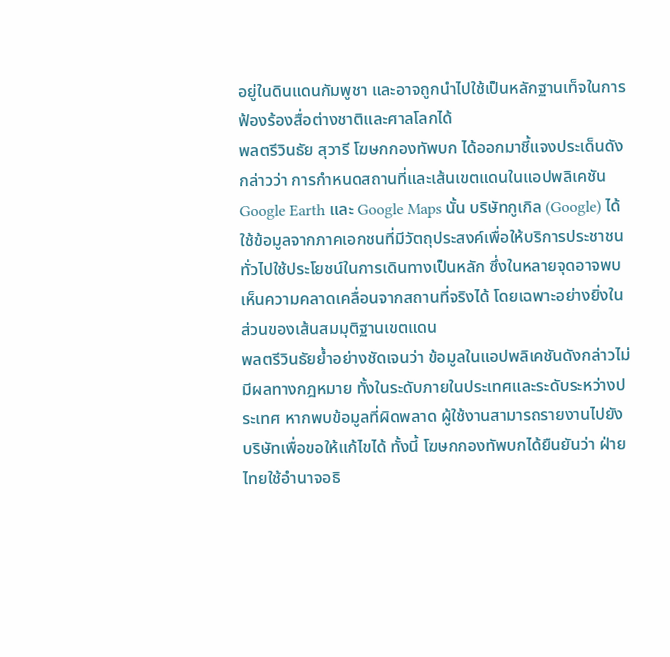อยู่ในดินแดนกัมพูชา และอาจถูกนำไปใช้เป็นหลักฐานเท็จในการฟ้องร้องสื่อต่างชาติและศาลโลกได้
พลตรีวินธัย สุวารี โฆษกกองทัพบก ได้ออกมาชี้แจงประเด็นดังกล่าวว่า การกำหนดสถานที่และเส้นเขตแดนในแอปพลิเคชัน Google Earth และ Google Maps นั้น บริษัทกูเกิล (Google) ได้ใช้ข้อมูลจากภาคเอกชนที่มีวัตถุประสงค์เพื่อให้บริการประชาชนทั่วไปใช้ประโยชน์ในการเดินทางเป็นหลัก ซึ่งในหลายจุดอาจพบเห็นความคลาดเคลื่อนจากสถานที่จริงได้ โดยเฉพาะอย่างยิ่งในส่วนของเส้นสมมุติฐานเขตแดน
พลตรีวินธัยย้ำอย่างชัดเจนว่า ข้อมูลในแอปพลิเคชันดังกล่าวไม่มีผลทางกฎหมาย ทั้งในระดับภายในประเทศและระดับระหว่างประเทศ หากพบข้อมูลที่ผิดพลาด ผู้ใช้งานสามารถรายงานไปยังบริษัทเพื่อขอให้แก้ไขได้ ทั้งนี้ โฆษกกองทัพบกได้ยืนยันว่า ฝ่ายไทยใช้อำนาจอธิ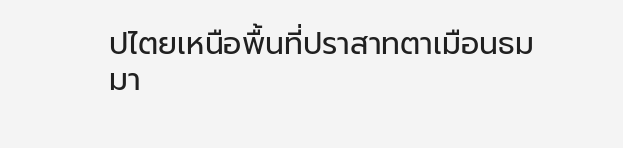ปไตยเหนือพื้นที่ปราสาทตาเมือนธมมา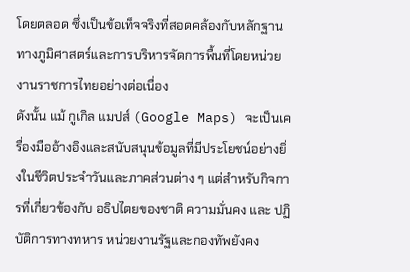โดยตลอด ซึ่งเป็นข้อเท็จจริงที่สอดคล้องกับหลักฐานทางภูมิศาสตร์และการบริหารจัดการพื้นที่โดยหน่วยงานราชการไทยอย่างต่อเนื่อง
ดังนั้น แม้ กูเกิล แมปส์ (Google Maps) จะเป็นเครื่องมืออ้างอิงและสนับสนุนข้อมูลที่มีประโยชน์อย่างยิ่งในชีวิตประจำวันและภาคส่วนต่าง ๆ แต่สำหรับกิจการที่เกี่ยวข้องกับ อธิปไตยของชาติ ความมั่นคง และ ปฏิบัติการทางทหาร หน่วยงานรัฐและกองทัพยังคง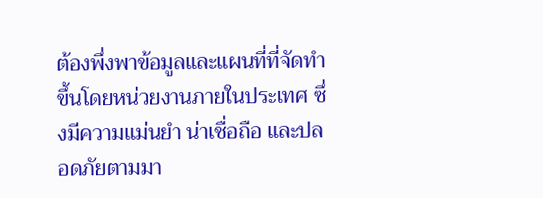ต้องพึ่งพาข้อมูลและแผนที่ที่จัดทำขึ้นโดยหน่วยงานภายในประเทศ ซึ่งมีความแม่นยำ น่าเชื่อถือ และปลอดภัยตามมา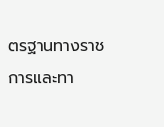ตรฐานทางราชการและทา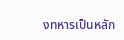งทหารเป็นหลัก